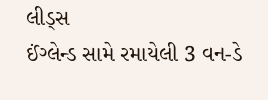લીડ્સ
ઈંગ્લેન્ડ સામે રમાયેલી 3 વન-ડે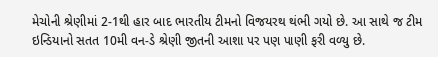મેચોની શ્રેણીમાં 2-1થી હાર બાદ ભારતીય ટીમનો વિજયરથ થંભી ગયો છે. આ સાથે જ ટીમ ઇન્ડિયાનો સતત 10મી વન-ડે શ્રેણી જીતની આશા પર પણ પાણી ફરી વળ્યુ છે.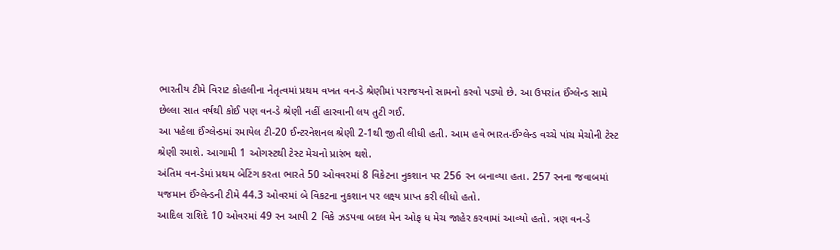ભારતીય ટીમે વિરાટ કોહલીના નેતૃત્વમાં પ્રથમ વખત વન-ડે શ્રેણીમાં પરાજયનો સામનો કરવો પડ્યો છે. આ ઉપરાંત ઈંગ્લેન્ડ સામે છેલ્લા સાત વર્ષથી કોઈ પણ વન-ડે શ્રેણી નહીં હારવાની લય તુટી ગઈ.
આ પહેલા ઈંગ્લેન્ડમાં રમાયેલ ટી-20 ઈન્ટરનેશનલ શ્રેણી 2-1થી જીતી લીધી હતી. આમ હવે ભારત-ઈંગ્લેન્ડ વચ્ચે પાંચ મેચોની ટેસ્ટ શ્રેણી રમાશે. આગામી 1 ઓગસ્ટથી ટેસ્ટ મેચનો પ્રારંભ થશે.
અંતિમ વન-ડેમાં પ્રથમ બેટિંગ કરતા ભારતે 50 ઓવવરમાં 8 વિકેટના નુકશાન પર 256 રન બનાવ્યા હતા. 257 રનના જવાબમાં યજમાન ઈંગ્લેન્ડની ટીમે 44.3 ઓવરમાં બે વિકટના નુકશાન પર લક્ષ્ય પ્રાપ્ત કરી લીધો હતો.
આદિલ રાશિદે 10 ઓવરમાં 49 રન આપી 2 વિકે ઝડપવા બદલ મેન ઓફ ધ મેચ જાહેર કરવામાં આવ્યો હતો. ત્રણ વન-ડે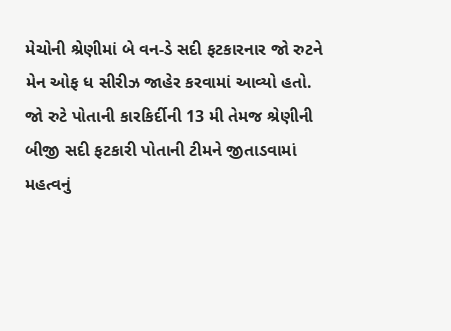મેચોની શ્રેણીમાં બે વન-ડે સદી ફટકારનાર જો રુટને મેન ઓફ ધ સીરીઝ જાહેર કરવામાં આવ્યો હતો.
જો રુટે પોતાની કારકિર્દીની 13 મી તેમજ શ્રેણીની બીજી સદી ફટકારી પોતાની ટીમને જીતાડવામાં મહત્વનું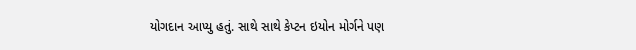યોગદાન આપ્યુ હતું. સાથે સાથે કેપ્ટન ઇયોન મોર્ગને પણ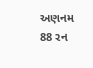અણનમ 88 રન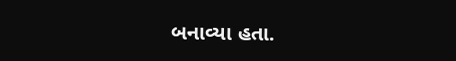બનાવ્યા હતા.